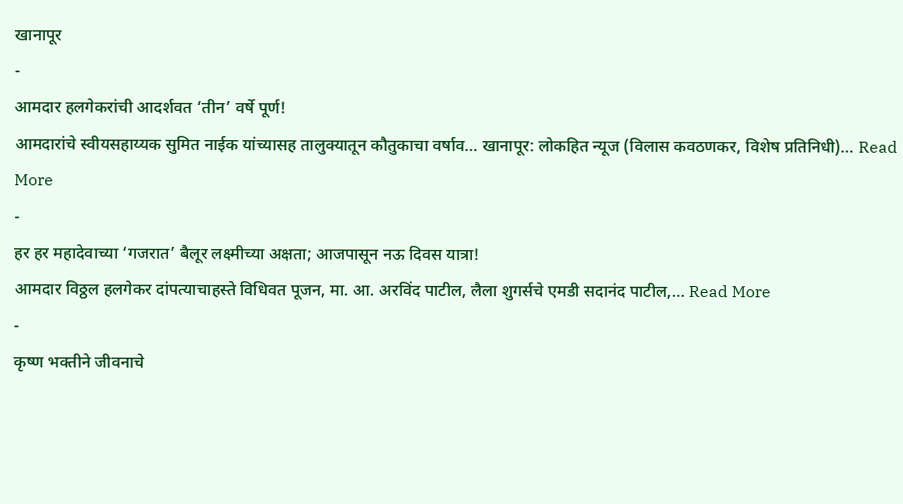खानापूर
-
आमदार हलगेकरांची आदर्शवत ‘तीन’ वर्षे पूर्ण!
आमदारांचे स्वीयसहाय्यक सुमित नाईक यांच्यासह तालुक्यातून कौतुकाचा वर्षाव… खानापूर: लोकहित न्यूज (विलास कवठणकर, विशेष प्रतिनिधी)… Read More
-
हर हर महादेवाच्या ‘गजरात’ बैलूर लक्ष्मीच्या अक्षता; आजपासून नऊ दिवस यात्रा!
आमदार विठ्ठल हलगेकर दांपत्याचाहस्ते विधिवत पूजन, मा. आ. अरविंद पाटील, लैला शुगर्सचे एमडी सदानंद पाटील,… Read More
-
कृष्ण भक्तीने जीवनाचे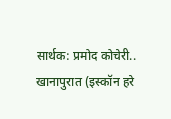सार्थक: प्रमोद कोचेरी..
खानापुरात (इस्कॉन हरे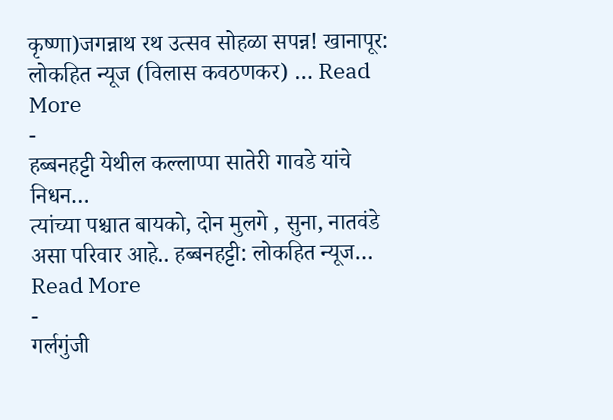कृष्णा)जगन्नाथ रथ उत्सव सोहळा सपन्न! खानापूर: लोकहित न्यूज (विलास कवठणकर) … Read More
-
हब्बनहट्टी येथील कल्लाप्पा सातेरी गावडे यांचे निधन…
त्यांच्या पश्चात बायको, दोन मुलगे , सुना, नातवंडे असा परिवार आहे.. हब्बनहट्टी: लोकहित न्यूज… Read More
-
गर्लगुंजी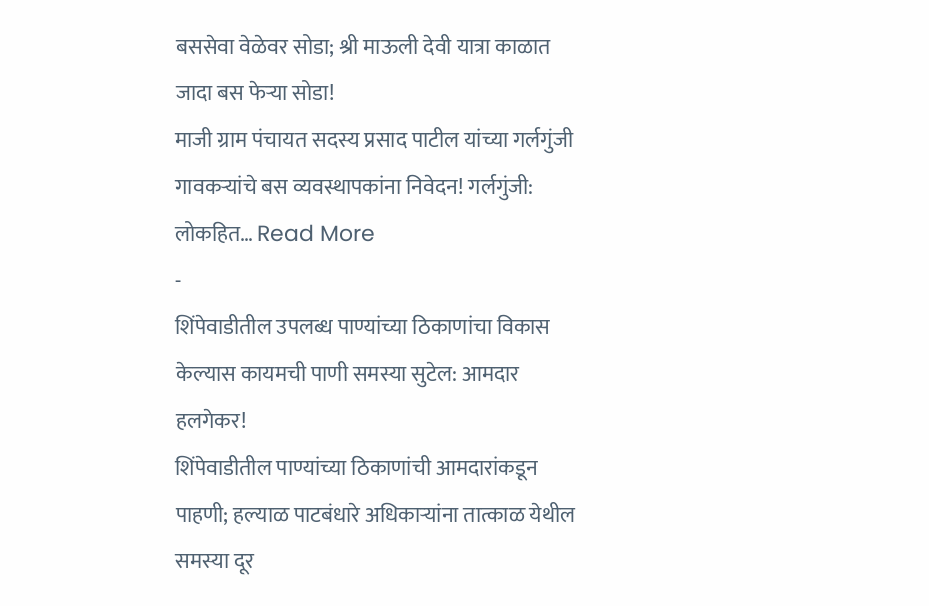बससेवा वेळेवर सोडा; श्री माऊली देवी यात्रा काळात जादा बस फेऱ्या सोडा!
माजी ग्राम पंचायत सदस्य प्रसाद पाटील यांच्या गर्लगुंजी गावकऱ्यांचे बस व्यवस्थापकांना निवेदन! गर्लगुंजी: लोकहित… Read More
-
शिंपेवाडीतील उपलब्ध पाण्यांच्या ठिकाणांचा विकास केल्यास कायमची पाणी समस्या सुटेल: आमदार हलगेकर!
शिंपेवाडीतील पाण्यांच्या ठिकाणांची आमदारांकडून पाहणी; हल्याळ पाटबंधारे अधिकाऱ्यांना तात्काळ येथील समस्या दूर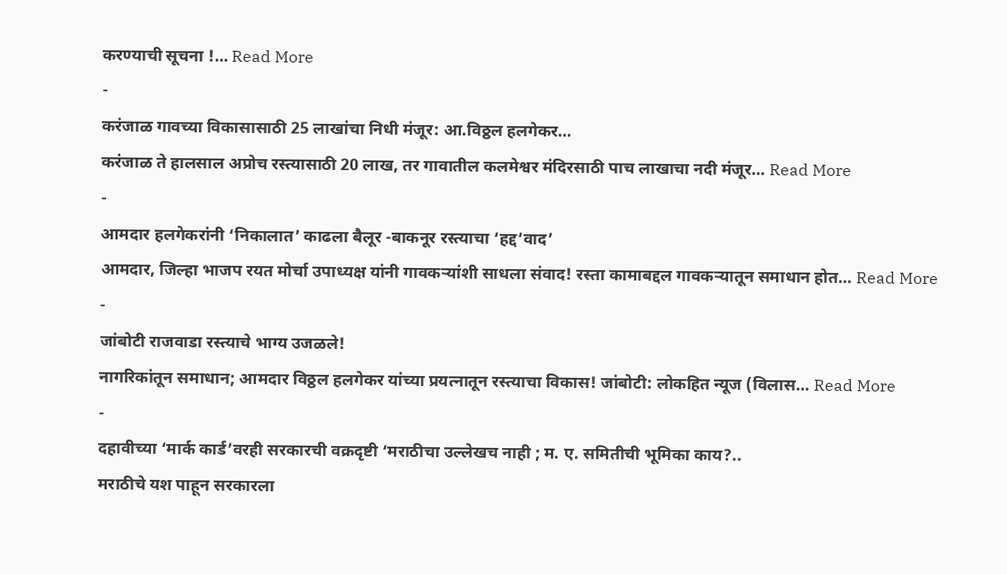करण्याची सूचना !… Read More
-
करंजाळ गावच्या विकासासाठी 25 लाखांचा निधी मंजूर: आ.विठ्ठल हलगेकर…
करंजाळ ते हालसाल अप्रोच रस्त्यासाठी 20 लाख, तर गावातील कलमेश्वर मंदिरसाठी पाच लाखाचा नदी मंजूर… Read More
-
आमदार हलगेकरांनी ‘निकालात’ काढला बैलूर -बाकनूर रस्त्याचा ‘हद्द’वाद’
आमदार, जिल्हा भाजप रयत मोर्चा उपाध्यक्ष यांनी गावकऱ्यांशी साधला संवाद! रस्ता कामाबद्दल गावकऱ्यातून समाधान होत… Read More
-
जांबोटी राजवाडा रस्त्याचे भाग्य उजळले!
नागरिकांतून समाधान; आमदार विठ्ठल हलगेकर यांच्या प्रयत्नातून रस्त्याचा विकास! जांबोटी: लोकहित न्यूज (विलास… Read More
-
दहावीच्या ‘मार्क कार्ड’वरही सरकारची वक्रदृष्टी ‘मराठीचा उल्लेखच नाही ; म. ए. समितीची भूमिका काय?..
मराठीचे यश पाहून सरकारला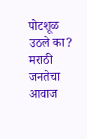पोटशूळ उठले का? मराठी जनतेचा आवाज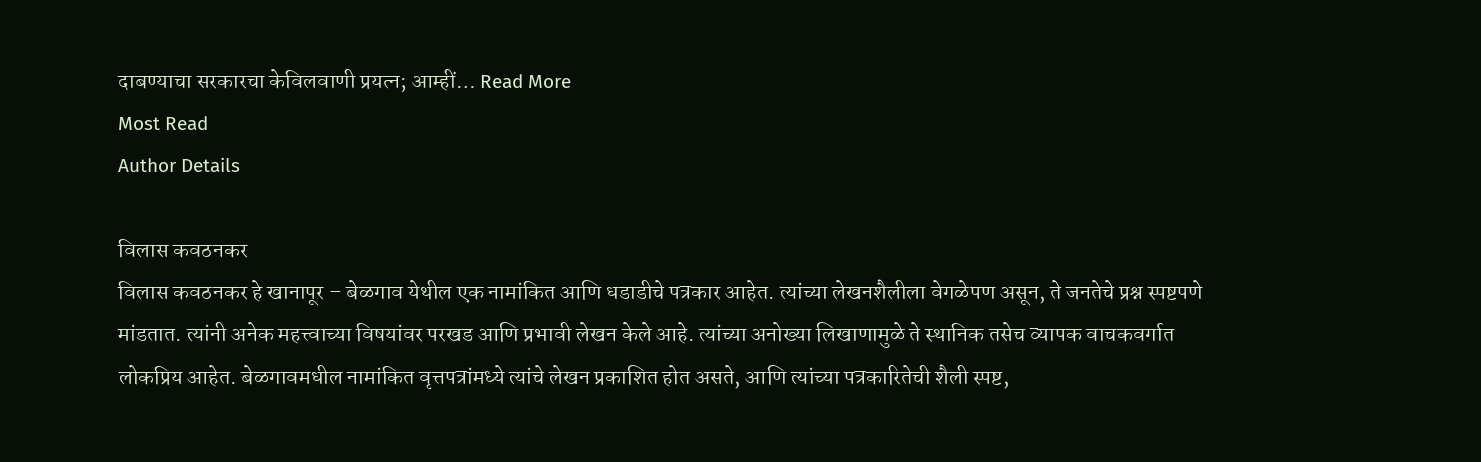दाबण्याचा सरकारचा केविलवाणी प्रयत्न; आम्हीं… Read More
Most Read
Author Details

विलास कवठनकर
विलास कवठनकर हे खानापूर – बेळगाव येथील एक नामांकित आणि धडाडीचे पत्रकार आहेत. त्यांच्या लेखनशैलीला वेगळेपण असून, ते जनतेचे प्रश्न स्पष्टपणे मांडतात. त्यांनी अनेक महत्त्वाच्या विषयांवर परखड आणि प्रभावी लेखन केले आहे. त्यांच्या अनोख्या लिखाणामुळे ते स्थानिक तसेच व्यापक वाचकवर्गात लोकप्रिय आहेत. बेळगावमधील नामांकित वृत्तपत्रांमध्ये त्यांचे लेखन प्रकाशित होत असते, आणि त्यांच्या पत्रकारितेची शैली स्पष्ट,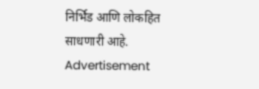निर्भिड आणि लोकहित साधणारी आहे.
Advertisement